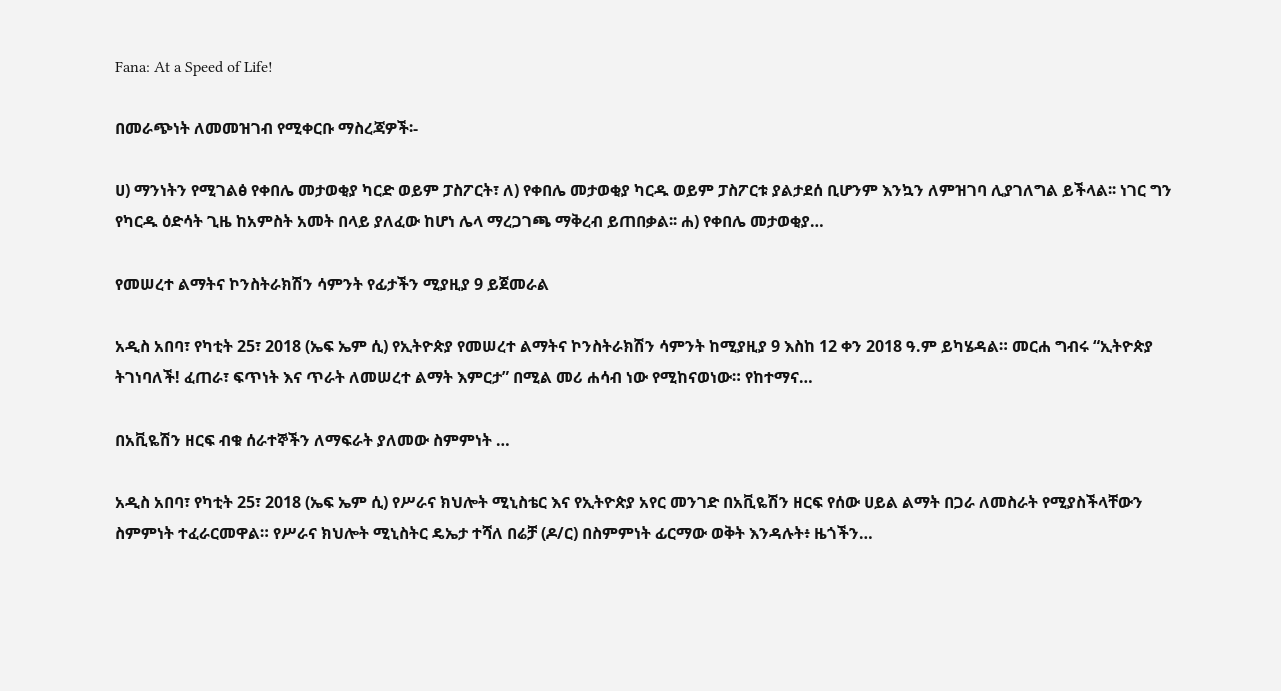Fana: At a Speed of Life!

በመራጭነት ለመመዝገብ የሚቀርቡ ማስረጃዎች፡-

ሀ) ማንነትን የሚገልፅ የቀበሌ መታወቂያ ካርድ ወይም ፓስፖርት፣ ለ) የቀበሌ መታወቂያ ካርዱ ወይም ፓስፖርቱ ያልታደሰ ቢሆንም እንኳን ለምዝገባ ሊያገለግል ይችላል፡፡ ነገር ግን የካርዱ ዕድሳት ጊዜ ከአምስት አመት በላይ ያለፈው ከሆነ ሌላ ማረጋገጫ ማቅረብ ይጠበቃል፡፡ ሐ) የቀበሌ መታወቂያ…

የመሠረተ ልማትና ኮንስትራክሽን ሳምንት የፊታችን ሚያዚያ 9 ይጀመራል

አዲስ አበባ፣ የካቲት 25፣ 2018 (ኤፍ ኤም ሲ) የኢትዮጵያ የመሠረተ ልማትና ኮንስትራክሽን ሳምንት ከሚያዚያ 9 እስከ 12 ቀን 2018 ዓ.ም ይካሄዳል። መርሐ ግብሩ “ኢትዮጵያ ትገነባለች! ፈጠራ፣ ፍጥነት እና ጥራት ለመሠረተ ልማት እምርታ” በሚል መሪ ሐሳብ ነው የሚከናወነው። የከተማና…

በአቪዬሽን ዘርፍ ብቁ ሰራተኞችን ለማፍራት ያለመው ስምምነት …

አዲስ አበባ፣ የካቲት 25፣ 2018 (ኤፍ ኤም ሲ) የሥራና ክህሎት ሚኒስቴር እና የኢትዮጵያ አየር መንገድ በአቪዬሽን ዘርፍ የሰው ሀይል ልማት በጋራ ለመስራት የሚያስችላቸውን ስምምነት ተፈራርመዋል። የሥራና ክህሎት ሚኒስትር ዴኤታ ተሻለ በሬቻ (ዶ/ር) በስምምነት ፊርማው ወቅት እንዳሉት፥ ዜጎችን…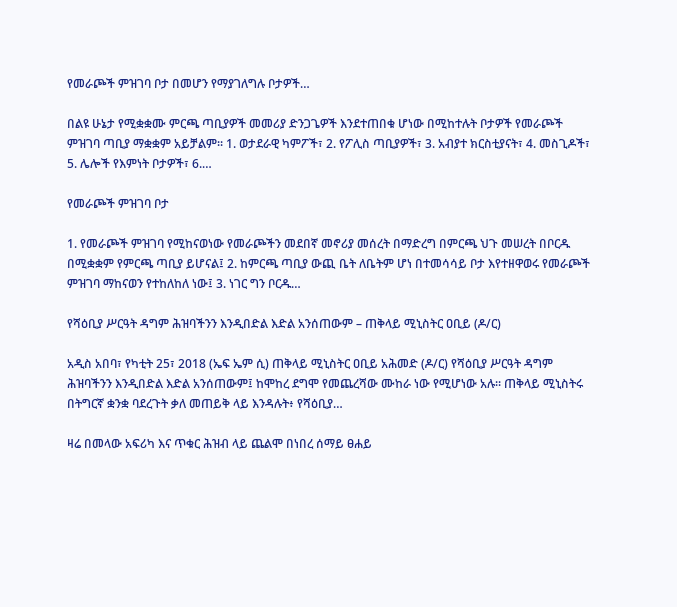የመራጮች ምዝገባ ቦታ በመሆን የማያገለግሉ ቦታዎች…

በልዩ ሁኔታ የሚቋቋሙ ምርጫ ጣቢያዎች መመሪያ ድንጋጌዎች እንደተጠበቁ ሆነው በሚከተሉት ቦታዎች የመራጮች ምዝገባ ጣቢያ ማቋቋም አይቻልም፡፡ 1. ወታደራዊ ካምፖች፣ 2. የፖሊስ ጣቢያዎች፣ 3. አብያተ ክርስቲያናት፣ 4. መስጊዶች፣ 5. ሌሎች የእምነት ቦታዎች፣ 6.…

የመራጮች ምዝገባ ቦታ

1. የመራጮች ምዝገባ የሚከናወነው የመራጮችን መደበኛ መኖሪያ መሰረት በማድረግ በምርጫ ህጉ መሠረት በቦርዱ በሚቋቋም የምርጫ ጣቢያ ይሆናል፤ 2. ከምርጫ ጣቢያ ውጪ ቤት ለቤትም ሆነ በተመሳሳይ ቦታ እየተዘዋወሩ የመራጮች ምዝገባ ማከናወን የተከለከለ ነው፤ 3. ነገር ግን ቦርዱ…

የሻዕቢያ ሥርዓት ዳግም ሕዝባችንን እንዲበድል እድል አንሰጠውም – ጠቅላይ ሚኒስትር ዐቢይ (ዶ/ር)

አዲስ አበባ፣ የካቲት 25፣ 2018 (ኤፍ ኤም ሲ) ጠቅላይ ሚኒስትር ዐቢይ አሕመድ (ዶ/ር) የሻዕቢያ ሥርዓት ዳግም ሕዝባችንን እንዲበድል እድል አንሰጠውም፤ ከሞከረ ደግሞ የመጨረሻው ሙከራ ነው የሚሆነው አሉ። ጠቅላይ ሚኒስትሩ በትግርኛ ቋንቋ ባደረጉት ቃለ መጠይቅ ላይ እንዳሉት፥ የሻዕቢያ…

ዛሬ በመላው አፍሪካ እና ጥቁር ሕዝብ ላይ ጨልሞ በነበረ ሰማይ ፀሐይ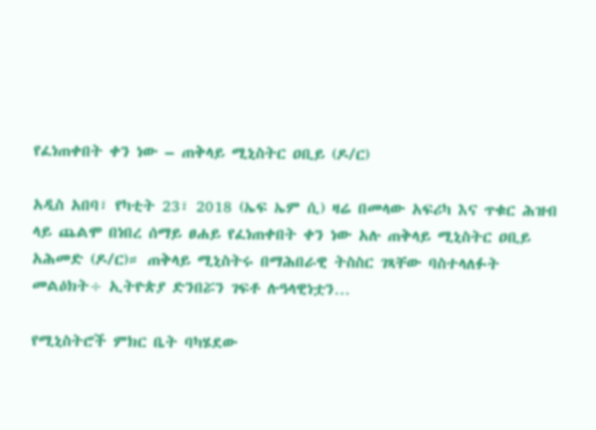የፈነጠቀበት ቀን ነው – ጠቅላይ ሚኒስትር ዐቢይ (ዶ/ር)

አዲስ አበባ፣ የካቲት 23፣ 2018 (ኤፍ ኤም ሲ) ዛሬ በመላው አፍሪካ እና ጥቁር ሕዝብ ላይ ጨልሞ በነበረ ሰማይ ፀሐይ የፈነጠቀበት ቀን ነው አሉ ጠቅላይ ሚኒስትር ዐቢይ አሕመድ (ዶ/ር)። ጠቅላይ ሚኒስትሩ በማሕበራዊ ትስስር ገጻቸው ባስተላለፉት መልዕክት÷ ኢትዮጵያ ድንበሯን ገፍቶ ሉዓላዊነቷን…

የሚኒስትሮች ምክር ቤት ባካሄደው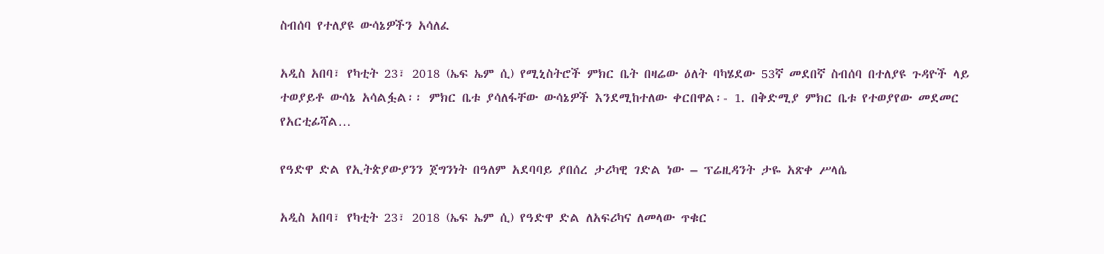ስብሰባ የተለያዩ ውሳኔዎችን አሳለፈ

አዲስ አበባ፣ የካቲት 23፣ 2018 (ኤፍ ኤም ሲ) የሚኒስትሮች ምክር ቤት በዛሬው ዕለት ባካሄደው 53ኛ መደበኛ ስብሰባ በተለያዩ ጉዳዮች ላይ ተወያይቶ ውሳኔ አሳልፏል፡፡ ምክር ቤቱ ያሳለፋቸው ውሳኔዎች እንደሚከተለው ቀርበዋል፡- 1. በቅድሚያ ምክር ቤቱ የተወያየው መደመር የአርቲፊሻል…

የዓድዋ ድል የኢትጵያውያንን ጀግንነት በዓለም አደባባይ ያበሰረ ታሪካዊ ገድል ነው – ፕሬዚዳንት ታዬ አጽቀ ሥላሴ

አዲስ አበባ፣ የካቲት 23፣ 2018 (ኤፍ ኤም ሲ) የዓድዋ ድል ለአፍሪካና ለመላው ጥቁር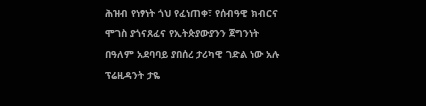ሕዝብ የነፃነት ጎህ የፈነጠቀ፣ የሰብዓዊ ክብርና ሞገስ ያጎናጸፈና የኢትጵያውያንን ጀግንነት በዓለም አደባባይ ያበሰረ ታሪካዊ ገድል ነው አሉ ፕሬዚዳንት ታዬ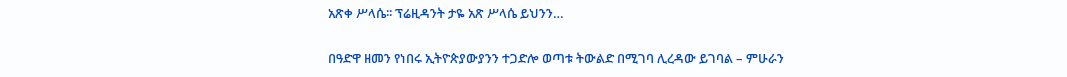አጽቀ ሥላሴ፡፡ ፕሬዚዳንት ታዬ አጽ ሥላሴ ይህንን…

በዓድዋ ዘመን የነበሩ ኢትዮጵያውያንን ተጋድሎ ወጣቱ ትውልድ በሚገባ ሊረዳው ይገባል – ምሁራን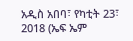አዲስ አበባ፣ የካቲት 23፣ 2018 (ኤፍ ኤም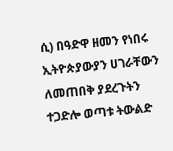ሲ) በዓድዋ ዘመን የነበሩ ኢትዮጵያውያን ሀገራቸውን ለመጠበቅ ያደረጉትን ተጋድሎ ወጣቱ ትውልድ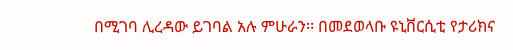በሚገባ ሊረዳው ይገባል አሉ ምሁራን፡፡ በመደወላቡ ዩኒቨርሲቲ የታሪክና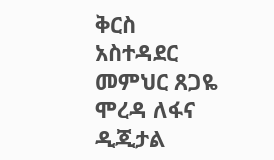ቅርስ አስተዳደር መምህር ጸጋዬ ሞረዳ ለፋና ዲጂታል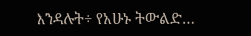እንዳሉት÷ የአሁኑ ትውልድ…